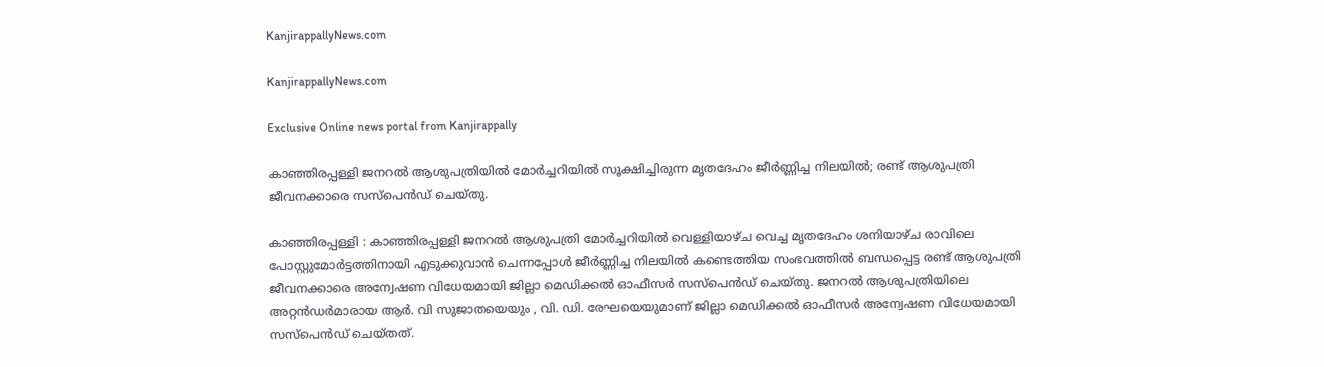KanjirappallyNews.com

KanjirappallyNews.com

Exclusive Online news portal from Kanjirappally

കാഞ്ഞിരപ്പള്ളി ജനറൽ ആശുപത്രിയിൽ മോർച്ചറിയിൽ സൂക്ഷിച്ചിരുന്ന മൃതദേഹം ജീർണ്ണിച്ച നിലയിൽ; രണ്ട് ആശുപത്രി ജീവനക്കാരെ സസ്‌പെൻഡ് ചെയ്തു.

കാഞ്ഞിരപ്പള്ളി : കാഞ്ഞിരപ്പള്ളി ജനറൽ ആശുപത്രി മോർച്ചറിയിൽ വെള്ളിയാഴ്ച വെച്ച മൃതദേഹം ശനിയാഴ്ച രാവിലെ പോസ്റ്റുമോർട്ടത്തിനായി എടുക്കുവാൻ ചെന്നപ്പോൾ ജീർണ്ണിച്ച നിലയിൽ കണ്ടെത്തിയ സംഭവത്തിൽ ബന്ധപ്പെട്ട രണ്ട് ആശുപത്രി ജീവനക്കാരെ അന്വേഷണ വിധേയമായി ജില്ലാ മെഡിക്കൽ ഓഫീസർ സസ്പെൻഡ് ചെയ്തു. ജനറൽ ആശുപത്രിയിലെ അറ്റൻഡർമാരായ ആർ. വി സുജാതയെയും , വി. ഡി. രേഘയെയുമാണ് ജില്ലാ മെഡിക്കൽ ഓഫീസർ അന്വേഷണ വിധേയമായി സസ്പെൻഡ് ചെയ്തത്.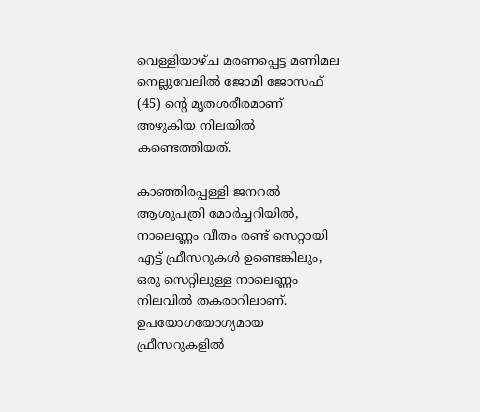വെള്ളിയാഴ്ച മരണപ്പെട്ട മണിമല നെല്ലുവേലില്‍ ജോമി ജോസഫ് (45) ന്റെ മൃതശരീരമാണ് അഴുകിയ നിലയിൽ കണ്ടെത്തിയത്.

കാഞ്ഞിരപ്പള്ളി ജനറൽ ആശുപത്രി മോർച്ചറിയിൽ, നാലെണ്ണം വീതം രണ്ട് സെറ്റായി എട്ട് ഫ്രീസറുകൾ ഉണ്ടെങ്കിലും, ഒരു സെറ്റിലുള്ള നാലെണ്ണം നിലവിൽ തകരാറിലാണ്. ഉപയോഗയോഗ്യമായ ഫ്രീസറുകളിൽ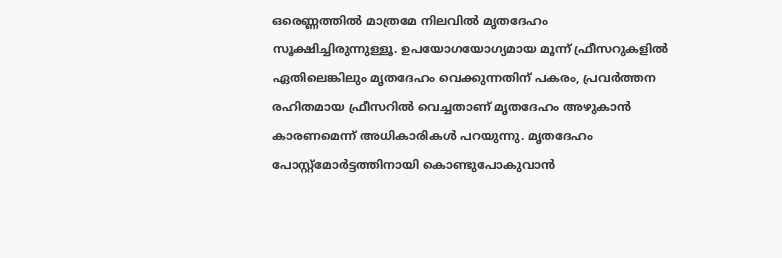ഒരെണ്ണത്തിൽ മാത്രമേ നിലവിൽ മൃതദേഹം സൂക്ഷിച്ചിരുന്നുള്ളൂ. ഉപയോഗയോഗ്യമായ മൂന്ന് ഫ്രീസറുകളിൽ ഏതിലെങ്കിലും മൃതദേഹം വെക്കുന്നതിന് പകരം, പ്രവർത്തന രഹിതമായ ഫ്രീസറിൽ വെച്ചതാണ് മൃതദേഹം അഴുകാൻ കാരണമെന്ന് അധികാരികൾ പറയുന്നു. മൃതദേഹം പോസ്റ്റ്മോർട്ടത്തിനായി കൊണ്ടുപോകുവാൻ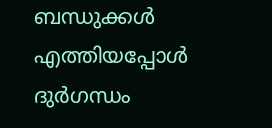ബന്ധുക്കൾ എത്തിയപ്പോൾ ദുർഗന്ധം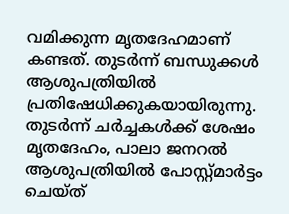വമിക്കുന്ന മൃതദേഹമാണ് കണ്ടത്. തുടർന്ന് ബന്ധുക്കൾ ആശുപത്രിയിൽ പ്രതിഷേധിക്കുകയായിരുന്നു. തുടർന്ന് ചർച്ചകൾക്ക് ശേഷം മൃതദേഹം, പാലാ ജനറൽ ആശുപത്രിയിൽ പോസ്റ്റ്മാർട്ടം ചെയ്ത്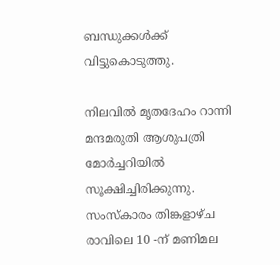ബന്ധുക്കൾക്ക് വിട്ടുകൊടുത്തു.

നിലവിൽ മൃതദേഹം റാന്നി മന്ദമരുതി ആശുപത്രി മോർച്ചറിയിൽ സൂക്ഷിച്ചിരിക്കുന്നു. സംസ്കാരം തിങ്കളാഴ്ച രാവിലെ 10 -ന് മണിമല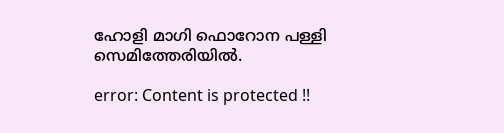ഹോളി മാഗി ഫൊറോന പള്ളി സെമിത്തേരിയിൽ.

error: Content is protected !!